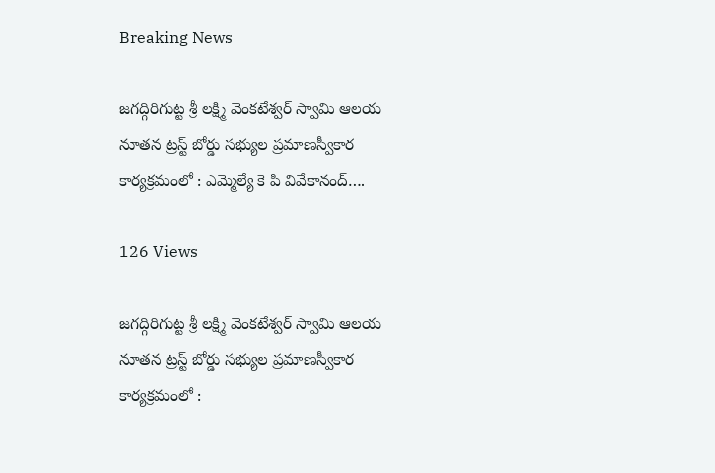Breaking News

జగద్గిరిగుట్ట శ్రీ లక్ష్మి వెంకటేశ్వర్ స్వామి ఆలయ నూతన ట్రస్ట్ బోర్డు సభ్యుల ప్రమాణస్వీకార కార్యక్రమంలో : ఎమ్మెల్యే కె పి వివేకానంద్….

126 Views

జగద్గిరిగుట్ట శ్రీ లక్ష్మి వెంకటేశ్వర్ స్వామి ఆలయ నూతన ట్రస్ట్ బోర్డు సభ్యుల ప్రమాణస్వీకార కార్యక్రమంలో :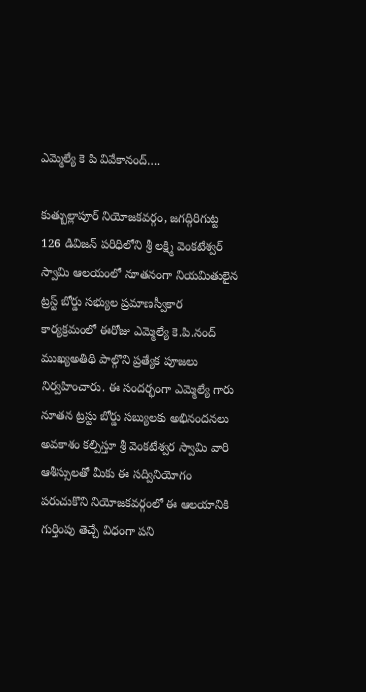ఎమ్మెల్యే కె పి వివేకానంద్….

కుత్బుల్లాపూర్ నియోజకవర్గం, జగద్గిరిగుట్ట 126 డివిజన్ పరిధిలోని శ్రీ లక్ష్మి వెంకటేశ్వర్ స్వామి ఆలయంలో నూతనంగా నియమితులైన ట్రస్ట్ బోర్డు సభ్యుల ప్రమాణస్వీకార కార్యక్రమంలో ఈరోజు ఎమ్మెల్యే కె.పి.నంద్ ముఖ్యఅతిథి పాల్గొని ప్రత్యేక పూజలు నిర్వహించారు. ఈ సందర్భంగా ఎమ్మెల్యే గారు నూతన ట్రస్టు బోర్డు సబ్యులకు అభినందనలు అవకాశం కల్పిస్తూ శ్రీ వెంకటేశ్వర స్వామి వారి ఆశీస్సులతో మీకు ఈ సద్వినియోగం పరుచుకొని నియోజకవర్గంలో ఈ ఆలయానికి గుర్తింపు తెచ్చే విధంగా పని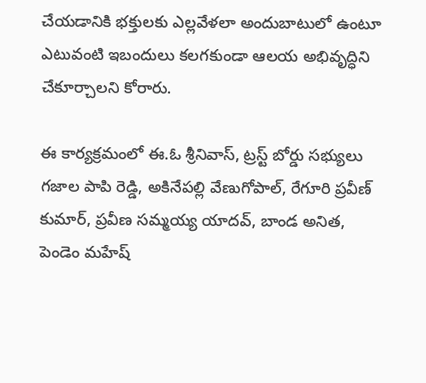చేయడానికి భక్తులకు ఎల్లవేళలా అందుబాటులో ఉంటూ ఎటువంటి ఇబందులు కలగకుండా ఆలయ అభివృద్ధిని చేకూర్చాలని కోరారు.

ఈ కార్యక్రమంలో ఈ.ఓ శ్రీనివాస్, ట్రస్ట్ బోర్డు సభ్యులు గజాల పాపి రెడ్డి, అకినేపల్లి వేణుగోపాల్, రేగూరి ప్రవీణ్ కుమార్, ప్రవీణ సమ్మయ్య యాదవ్, బాండ అనిత, పెండెం మహేష్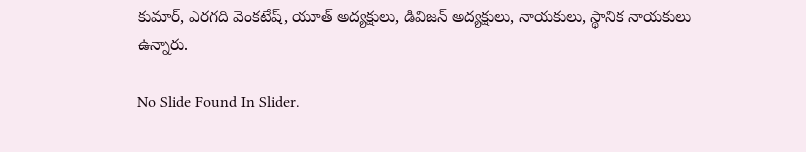కుమార్, ఎరగది వెంకటేష్, యూత్ అద్యక్షులు, డివిజన్ అద్యక్షులు, నాయకులు, స్థానిక నాయకులు ఉన్నారు.

No Slide Found In Slider.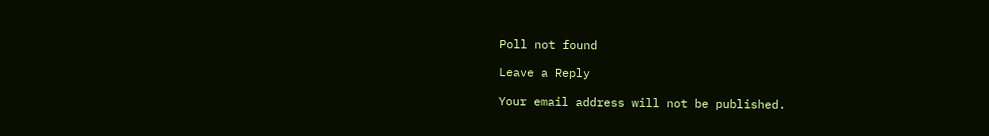Poll not found

Leave a Reply

Your email address will not be published.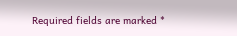Required fields are marked *